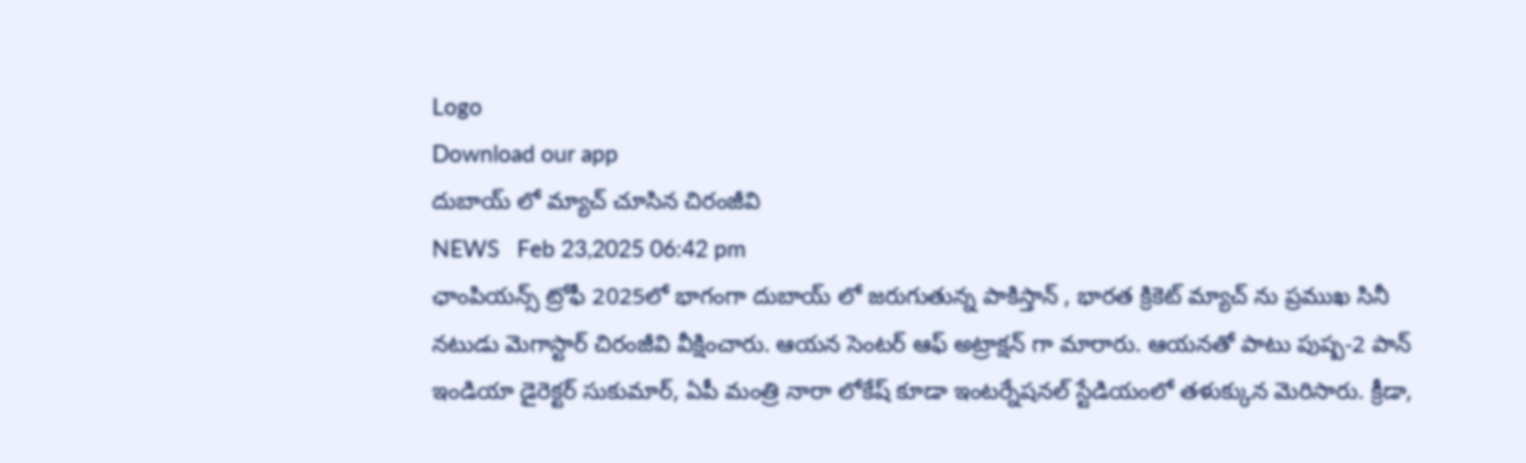Logo
Download our app
దుబాయ్ లో మ్యాచ్ చూసిన చిరంజీవి
NEWS   Feb 23,2025 06:42 pm
ఛాంపియ‌న్స్ ట్రోఫీ 2025లో భాగంగా దుబాయ్ లో జ‌రుగుతున్న పాకిస్తాన్ , భార‌త క్రికెట్ మ్యాచ్ ను ప్ర‌ముఖ సినీ న‌టుడు మెగాస్టార్ చిరంజీవి వీక్షించారు. ఆయ‌న సెంట‌ర్ ఆఫ్ అట్రాక్ష‌న్ గా మారారు. ఆయ‌న‌తో పాటు పుష్ప‌-2 పాన్ ఇండియా డైరెక్ట‌ర్ సుకుమార్, ఏపీ మంత్రి నారా లోకేష్ కూడా ఇంట‌ర్నేష‌న‌ల్ స్టేడియంలో త‌ళుక్కున మెరిసారు. క్రీడా,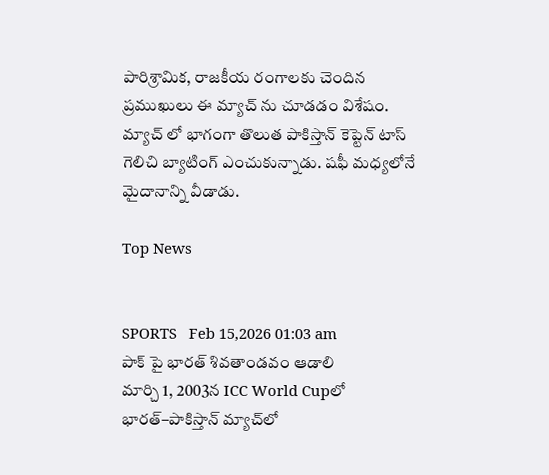పారిశ్రామిక‌, రాజ‌కీయ రంగాల‌కు చెందిన ప్ర‌ముఖులు ఈ మ్యాచ్ ను చూడ‌డం విశేషం. మ్యాచ్ లో భాగంగా తొలుత పాకిస్తాన్ కెప్టెన్ టాస్ గెలిచి బ్యాటింగ్ ఎంచుకున్నాడు. షఫీ మ‌ధ్య‌లోనే మైదానాన్ని వీడాడు.

Top News


SPORTS   Feb 15,2026 01:03 am
పాక్ పై భారత్ శివతాండవం ఆడాలి
మార్చి 1, 2003న ICC World Cupలో భారత్–పాకిస్తాన్ మ్యాచ్‌లో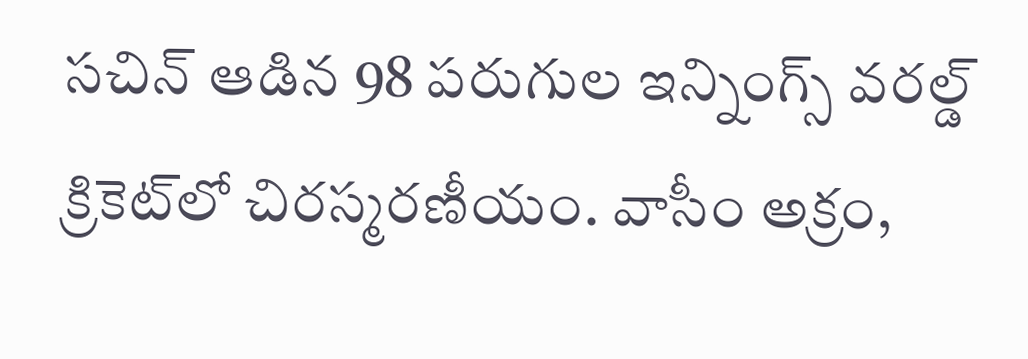సచిన్ ఆడిన 98 పరుగుల ఇన్నింగ్స్‌ వరల్డ్ క్రికెట్‌లో చిరస్మరణీయం. వాసీం అక్రం,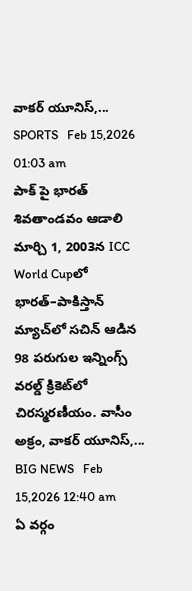వాకర్ యూనిస్,...
SPORTS   Feb 15,2026 01:03 am
పాక్ పై భారత్ శివతాండవం ఆడాలి
మార్చి 1, 2003న ICC World Cupలో భారత్–పాకిస్తాన్ మ్యాచ్‌లో సచిన్ ఆడిన 98 పరుగుల ఇన్నింగ్స్‌ వరల్డ్ క్రికెట్‌లో చిరస్మరణీయం. వాసీం అక్రం, వాకర్ యూనిస్,...
BIG NEWS   Feb 15,2026 12:40 am
ఏ వర్గం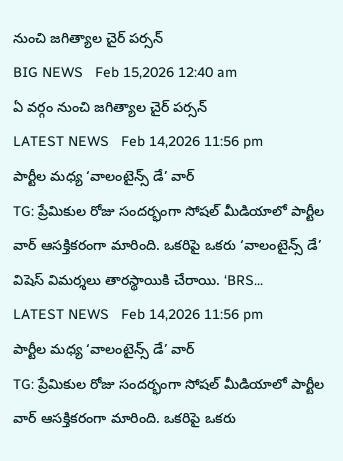నుంచి జగిత్యాల చైర్ పర్సన్
BIG NEWS   Feb 15,2026 12:40 am
ఏ వర్గం నుంచి జగిత్యాల చైర్ పర్సన్
LATEST NEWS   Feb 14,2026 11:56 pm
పార్టీల మధ్య ‘వాలంటైన్స్ డే’ వార్
TG: ప్రేమికుల రోజు సందర్భంగా సోషల్ మీడియాలో పార్టీల వార్ ఆసక్తికరంగా మారింది. ఒకరిపై ఒకరు ‘వాలంటైన్స్ డే’ విషెస్ విమర్శలు తారస్థాయికి చేరాయి. ‘BRS...
LATEST NEWS   Feb 14,2026 11:56 pm
పార్టీల మధ్య ‘వాలంటైన్స్ డే’ వార్
TG: ప్రేమికుల రోజు సందర్భంగా సోషల్ మీడియాలో పార్టీల వార్ ఆసక్తికరంగా మారింది. ఒకరిపై ఒకరు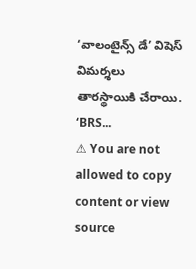‘వాలంటైన్స్ డే’ విషెస్ విమర్శలు తారస్థాయికి చేరాయి. ‘BRS...
⚠ You are not allowed to copy content or view source